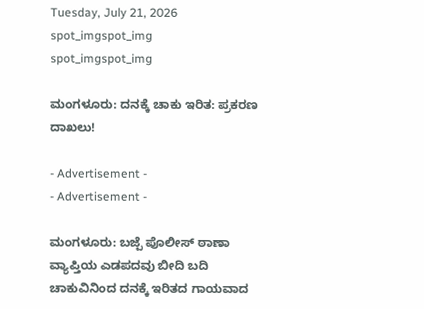Tuesday, July 21, 2026
spot_imgspot_img
spot_imgspot_img

ಮಂಗಳೂರು: ದನಕ್ಕೆ ಚಾಕು ಇರಿತ: ಪ್ರಕರಣ ದಾಖಲು!

- Advertisement -
- Advertisement -

ಮಂಗಳೂರು: ಬಜ್ಪೆ ಪೊಲೀಸ್ ಠಾಣಾ ವ್ಯಾಪ್ತಿಯ ಎಡಪದವು ಬೀದಿ ಬದಿ ಚಾಕುವಿನಿಂದ ದನಕ್ಕೆ ಇರಿತದ ಗಾಯವಾದ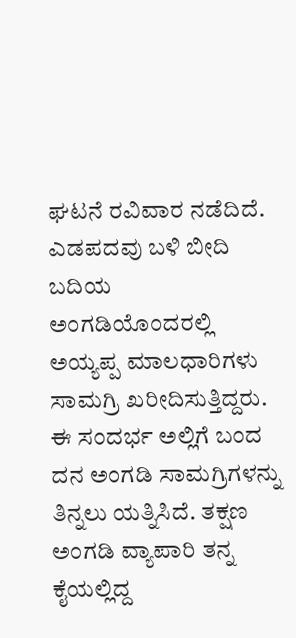ಘಟನೆ ರವಿವಾರ ನಡೆದಿದೆ. ಎಡಪದವು ಬಳಿ ಬೀದಿ ಬದಿಯ ಅಂಗಡಿಯೊಂದರಲ್ಲಿ ಅಯ್ಯಪ್ಪ ಮಾಲಧಾರಿಗಳು ಸಾಮಗ್ರಿ ಖರೀದಿಸುತ್ತಿದ್ದರು. ಈ ಸಂದರ್ಭ ಅಲ್ಲಿಗೆ ಬಂದ ದನ ಅಂಗಡಿ ಸಾಮಗ್ರಿಗಳನ್ನು ತಿನ್ನಲು ಯತ್ನಿಸಿದೆ. ತಕ್ಷಣ ಅಂಗಡಿ ವ್ಯಾಪಾರಿ ತನ್ನ ಕೈಯಲ್ಲಿದ್ದ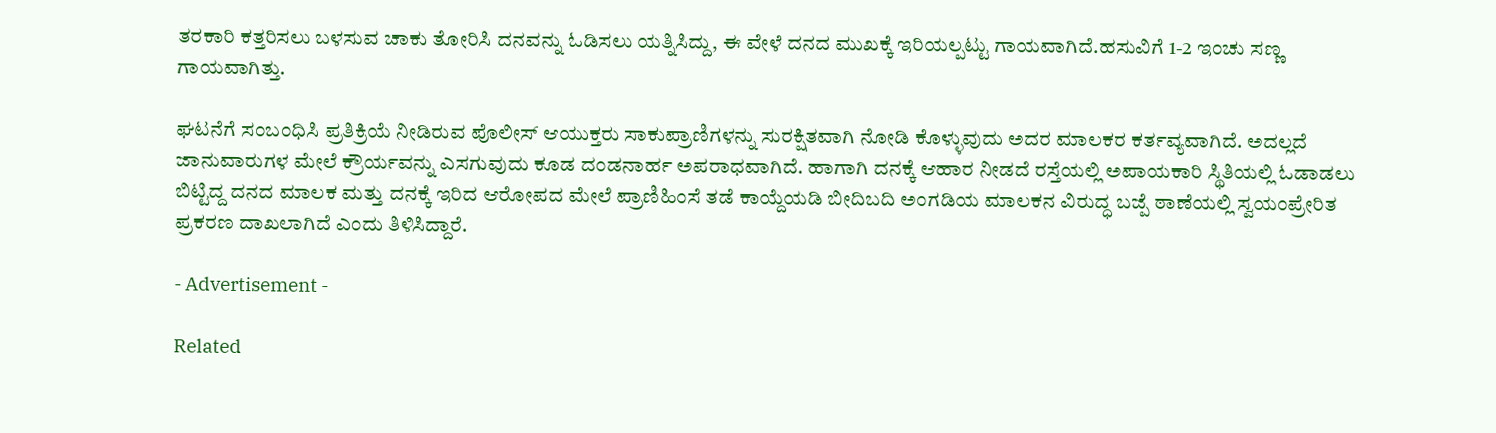ತರಕಾರಿ ಕತ್ತರಿಸಲು ಬಳಸುವ ಚಾಕು ತೋರಿಸಿ ದನವನ್ನು ಓಡಿಸಲು ಯತ್ನಿಸಿದ್ದು, ಈ ವೇಳೆ ದನದ ಮುಖಕ್ಕೆ ಇರಿಯಲ್ಪಟ್ಟು ಗಾಯವಾಗಿದೆ.ಹಸುವಿಗೆ 1-2 ಇಂಚು ಸಣ್ಣ ಗಾಯವಾಗಿತ್ತು.

ಘಟನೆಗೆ ಸಂಬಂಧಿಸಿ ಪ್ರತಿಕ್ರಿಯೆ ನೀಡಿರುವ ಪೊಲೀಸ್ ಆಯುಕ್ತರು ಸಾಕುಪ್ರಾಣಿಗಳನ್ನು ಸುರಕ್ಷಿತವಾಗಿ ನೋಡಿ ಕೊಳ್ಳುವುದು ಅದರ ಮಾಲಕರ ಕರ್ತವ್ಯವಾಗಿದೆ. ಅದಲ್ಲದೆ ಜಾನುವಾರುಗಳ ಮೇಲೆ ಕ್ರೌರ್ಯವನ್ನು ಎಸಗುವುದು ಕೂಡ ದಂಡನಾರ್ಹ ಅಪರಾಧವಾಗಿದೆ. ಹಾಗಾಗಿ ದನಕ್ಕೆ ಆಹಾರ ನೀಡದೆ ರಸ್ತೆಯಲ್ಲಿ ಅಪಾಯಕಾರಿ ಸ್ಥಿತಿಯಲ್ಲಿ ಓಡಾಡಲು ಬಿಟ್ಟಿದ್ದ ದನದ ಮಾಲಕ ಮತ್ತು ದನಕ್ಕೆ ಇರಿದ ಆರೋಪದ ಮೇಲೆ ಪ್ರಾಣಿಹಿಂಸೆ ತಡೆ ಕಾಯ್ದೆಯಡಿ ಬೀದಿಬದಿ ಅಂಗಡಿಯ ಮಾಲಕನ ವಿರುದ್ಧ ಬಜ್ಪೆ ಠಾಣೆಯಲ್ಲಿ ಸ್ವಯಂಪ್ರೇರಿತ ಪ್ರಕರಣ ದಾಖಲಾಗಿದೆ ಎಂದು ತಿಳಿಸಿದ್ದಾರೆ.

- Advertisement -

Related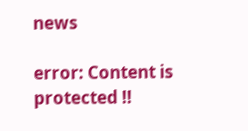news

error: Content is protected !!